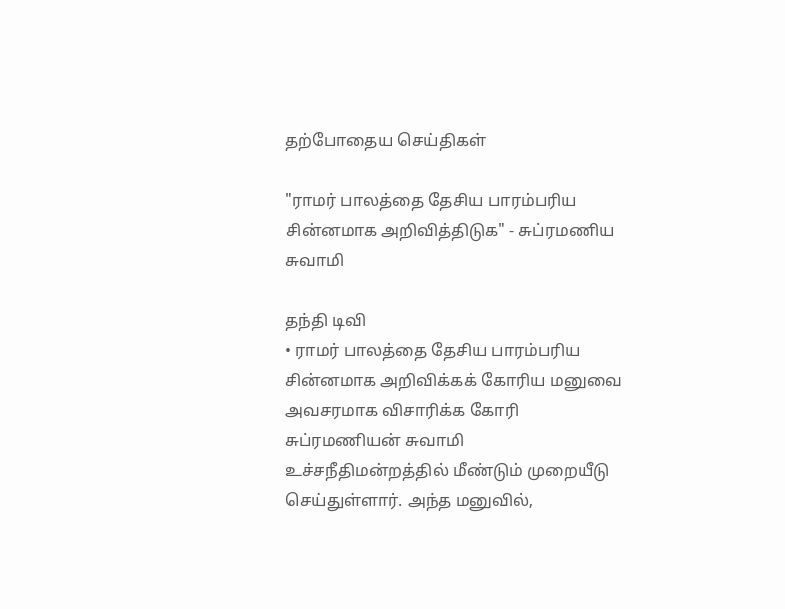தற்போதைய செய்திகள்

"ராமர் பாலத்தை தேசிய பாரம்பரிய சின்னமாக அறிவித்திடுக" - சுப்ரமணிய சுவாமி

தந்தி டிவி
• ராமர் பாலத்தை தேசிய பாரம்பரிய சின்னமாக அறிவிக்கக் கோரிய மனுவை அவசரமாக விசாரிக்க கோரி சுப்ரமணியன் சுவாமி உச்சநீதிமன்றத்தில் மீண்டும் முறையீடு செய்துள்ளார். அந்த மனுவில்,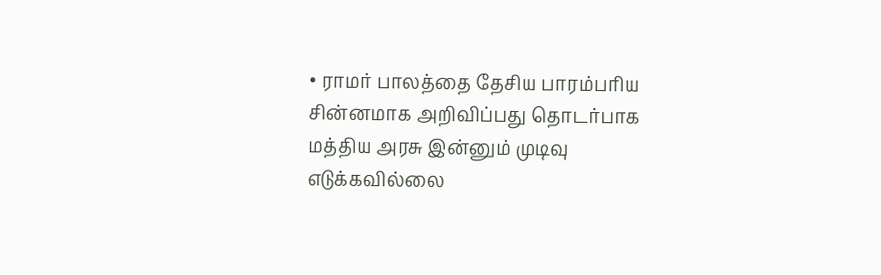• ராமர் பாலத்தை தேசிய பாரம்பரிய சின்னமாக அறிவிப்பது தொடர்பாக மத்திய அரசு இன்னும் முடிவு எடுக்கவில்லை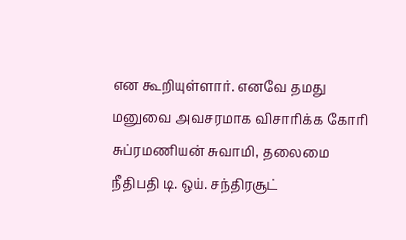என கூறியுள்ளார். எனவே தமது மனுவை அவசரமாக விசாரிக்க கோரி சுப்ரமணியன் சுவாமி, தலைமை நீதிபதி டி. ஒய். சந்திரசூட்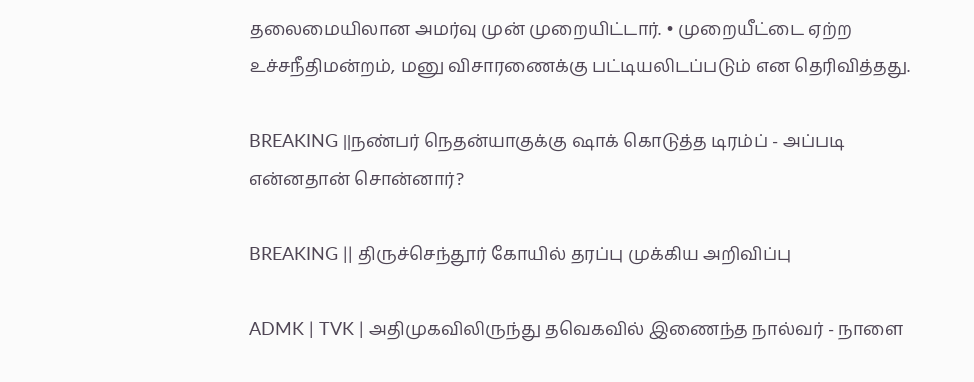தலைமையிலான அமர்வு முன் முறையிட்டார். • முறையீட்டை ஏற்ற உச்சநீதிமன்றம், மனு விசாரணைக்கு பட்டியலிடப்படும் என தெரிவித்தது.

BREAKING ||நண்பர் நெதன்யாகுக்கு ஷாக் கொடுத்த டிரம்ப் - அப்படி என்னதான் சொன்னார்?

BREAKING || திருச்செந்தூர் கோயில் தரப்பு முக்கிய அறிவிப்பு

ADMK | TVK | அதிமுகவிலிருந்து தவெகவில் இணைந்த நால்வர் - நாளை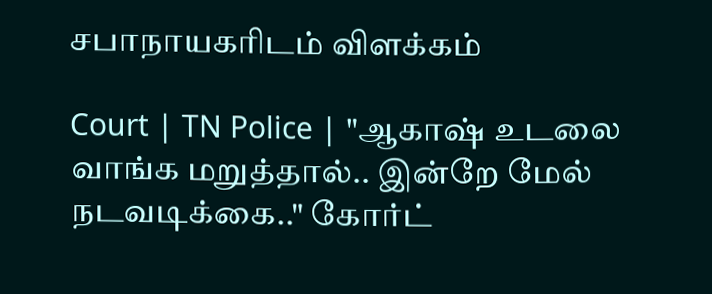சபாநாயகரிடம் விளக்கம்

Court | TN Police | "ஆகாஷ் உடலை வாங்க மறுத்தால்.. இன்றே மேல் நடவடிக்கை.." கோர்ட்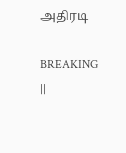அதிரடி

BREAKING ||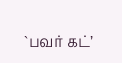`பவர் கட்’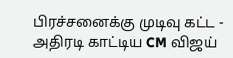பிரச்சனைக்கு முடிவு கட்ட - அதிரடி காட்டிய CM விஜய்